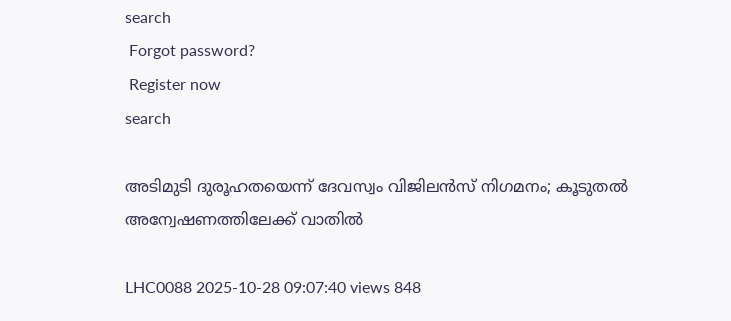search
 Forgot password?
 Register now
search

അടിമുടി ദുരൂഹതയെന്ന് ദേവസ്വം വിജിലൻസ് നിഗമനം; കൂടുതൽ അന്വേഷണത്തിലേക്ക് വാതിൽ

LHC0088 2025-10-28 09:07:40 views 848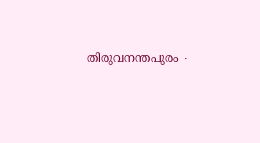തിരുവനന്തപുരം ∙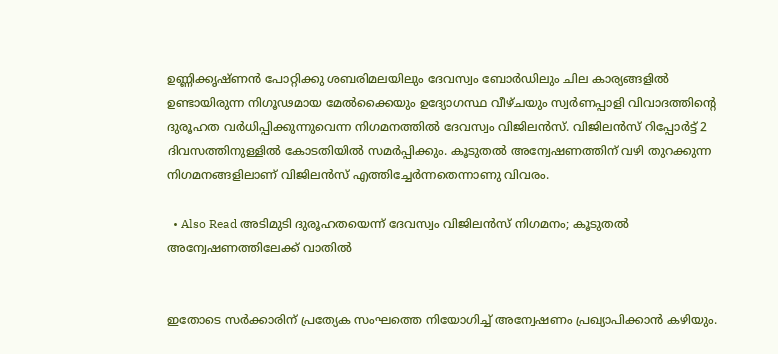ഉണ്ണിക്കൃഷ്ണൻ പോറ്റിക്കു ശബരിമലയിലും ദേവസ്വം ബോർഡിലും ചില കാര്യങ്ങളിൽ ഉണ്ടായിരുന്ന നിഗൂഢമായ മേൽക്കൈയും ഉദ്യോഗസ്ഥ വീഴ്ചയും സ്വർണപ്പാളി വിവാദത്തിന്റെ ദുരൂഹത വർധിപ്പിക്കുന്നുവെന്ന നിഗമനത്തിൽ ദേവസ്വം വിജിലൻസ്. വിജിലൻസ് റിപ്പോർട്ട് 2 ദിവസത്തിനുള്ളിൽ കോടതിയിൽ സമർപ്പിക്കും. കൂടുതൽ അന്വേഷണത്തിന് വഴി തുറക്കുന്ന നിഗമനങ്ങളിലാണ് വിജിലൻസ് എത്തിച്ചേർന്നതെന്നാണു വിവരം.

  • Also Read അടിമുടി ദുരൂഹതയെന്ന് ദേവസ്വം വിജിലൻസ് നിഗമനം; കൂടുതൽ അന്വേഷണത്തിലേക്ക് വാതിൽ


ഇതോടെ സർക്കാരിന് പ്രത്യേക സംഘത്തെ നിയോഗിച്ച് അന്വേഷണം പ്രഖ്യാപിക്കാൻ കഴിയും.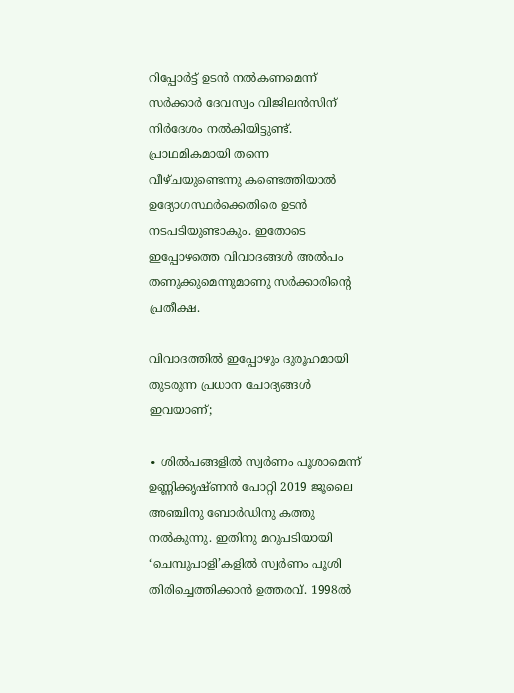റിപ്പോർട്ട് ഉടൻ നൽകണമെന്ന് സർക്കാർ ദേവസ്വം വിജിലൻസിന് നിർദേശം നൽകിയിട്ടുണ്ട്. പ്രാഥമികമായി തന്നെ വീഴ്ചയുണ്ടെന്നു കണ്ടെത്തിയാൽ ഉദ്യോഗസ്ഥർക്കെതിരെ ഉടൻ നടപടിയുണ്ടാകും. ഇതോടെ ഇപ്പോഴത്തെ വിവാദങ്ങൾ അൽപം തണുക്കുമെന്നുമാണു സർക്കാരിന്റെ പ്രതീക്ഷ.

വിവാദത്തിൽ ഇപ്പോഴും ദുരൂഹമായി തുടരുന്ന പ്രധാന ചോദ്യങ്ങൾ ഇവയാണ്;

∙ ശിൽപങ്ങളിൽ സ്വർണം പൂശാമെന്ന് ഉണ്ണിക്കൃഷ്ണൻ പോറ്റി 2019 ജൂലൈ അഞ്ചിനു ബോർഡിനു കത്തു നൽകുന്നു. ഇതിനു മറുപടിയായി ‘ചെമ്പുപാളി’കളിൽ സ്വർണം പൂശി തിരിച്ചെത്തിക്കാൻ ഉത്തരവ്. 1998ൽ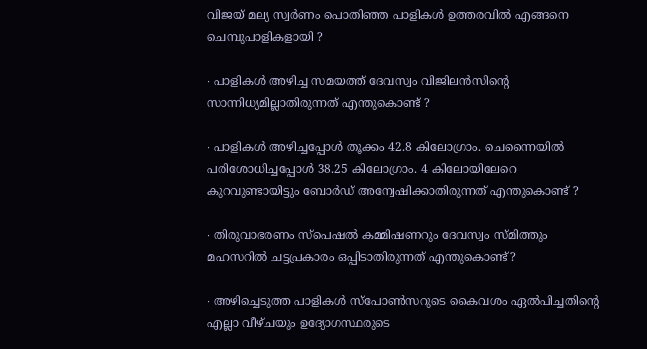വിജയ് മല്യ സ്വർണം പൊതിഞ്ഞ പാളികൾ ഉത്തരവിൽ എങ്ങനെ ചെമ്പുപാളികളായി ?

∙ പാളികൾ അഴിച്ച സമയത്ത് ദേവസ്വം വിജിലൻസിന്റെ സാന്നിധ്യമില്ലാതിരുന്നത് എന്തുകൊണ്ട് ?

∙ പാളികൾ അഴിച്ചപ്പോൾ തൂക്കം 42.8 കിലോഗ്രാം. ചെന്നൈയിൽ പരിശോധിച്ചപ്പോൾ 38.25 കിലോഗ്രാം. 4 കിലോയിലേറെ കുറവുണ്ടായിട്ടും ബോർഡ് അന്വേഷിക്കാതിരുന്നത് എന്തുകൊണ്ട് ?

∙ തിരുവാഭരണം സ്പെഷൽ കമ്മിഷണറും ദേവസ്വം സ്മിത്തും മഹസറിൽ ചട്ടപ്രകാരം ഒപ്പിടാതിരുന്നത് എന്തുകൊണ്ട്?

∙ അഴിച്ചെടുത്ത പാളികൾ സ്പോൺസറുടെ കൈവശം ഏൽപിച്ചതിന്റെ എല്ലാ വീഴ്ചയും ഉദ്യോഗസ്ഥരുടെ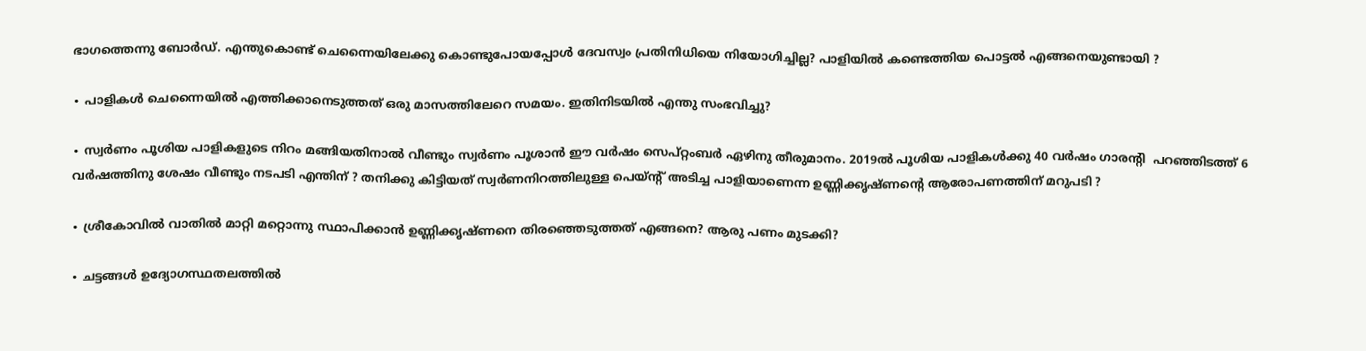ഭാഗത്തെന്നു ബോർഡ്. എന്തുകൊണ്ട് ചെന്നൈയിലേക്കു കൊണ്ടുപോയപ്പോൾ ദേവസ്വം പ്രതിനിധിയെ നിയോഗിച്ചില്ല? പാളിയിൽ കണ്ടെത്തിയ പൊട്ടൽ എങ്ങനെയുണ്ടായി ?

∙ പാളികൾ ചെന്നൈയിൽ എത്തിക്കാനെടുത്തത് ഒരു മാസത്തിലേറെ സമയം. ഇതിനിടയിൽ എന്തു സംഭവിച്ചു?

∙ സ്വർണം പൂശിയ പാളികളുടെ നിറം മങ്ങിയതിനാൽ വീണ്ടും സ്വർണം പൂശാൻ ഈ വർഷം സെപ്റ്റംബർ ഏഴിനു തീരുമാനം. 2019ൽ പൂശിയ പാളികൾക്കു 40 വർഷം ഗാരന്റി  പറഞ്ഞിടത്ത് 6 വർഷത്തിനു ശേഷം വീണ്ടും നടപടി എന്തിന് ? തനിക്കു കിട്ടിയത് സ്വർണനിറത്തിലുള്ള പെയ്ന്റ് അടിച്ച പാളിയാണെന്ന ഉണ്ണിക്കൃഷ്ണന്റെ ആരോപണത്തിന് മറുപടി ?

∙ ശ്രീകോവിൽ വാതിൽ മാറ്റി മറ്റൊന്നു സ്ഥാപിക്കാൻ ഉണ്ണിക്കൃഷ്ണനെ തിരഞ്ഞെടുത്തത് എങ്ങനെ? ആരു പണം മുടക്കി?

∙ ചട്ടങ്ങൾ ഉദ്യോഗസ്ഥതലത്തിൽ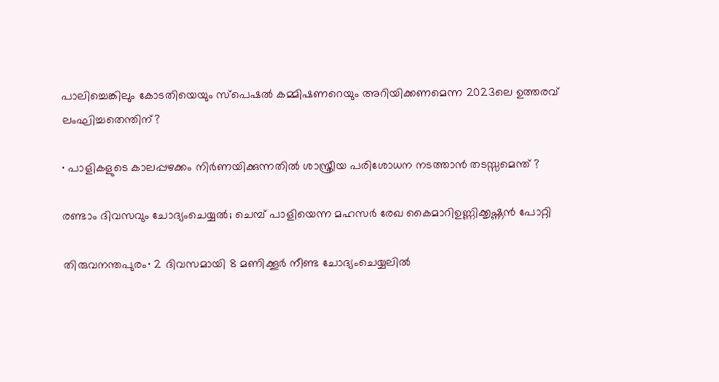പാലിച്ചെങ്കിലും കോടതിയെയും സ്പെഷൽ കമ്മിഷണറെയും അറിയിക്കണമെന്ന 2023ലെ ഉത്തരവ് ലംഘിച്ചതെന്തിന്?

∙ പാളികളുടെ കാലപ്പഴക്കം നിർണയിക്കുന്നതിൽ ശാസ്ത്രീയ പരിശോധന നടത്താൻ തടസ്സമെന്ത് ?

രണ്ടാം ദിവസവും ചോദ്യംചെയ്യൽ; ചെമ്പ് പാളിയെന്ന മഹസർ രേഖ കൈമാറിഉണ്ണിക്കൃഷ്ണൻ പോറ്റി

തിരുവനന്തപുരം∙ 2 ദിവസമായി 8 മണിക്കൂർ നീണ്ട ചോദ്യംചെയ്യലിൽ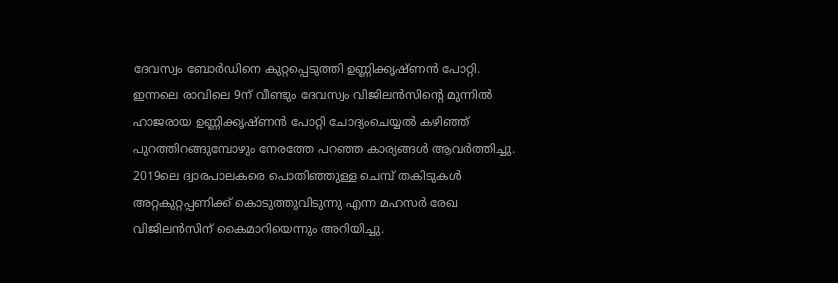ദേവസ്വം ബോർഡിനെ കുറ്റപ്പെടുത്തി ഉണ്ണിക്കൃഷ്ണൻ പോറ്റി. ഇന്നലെ രാവിലെ 9ന് വീണ്ടും ദേവസ്വം വിജിലൻസിന്റെ മുന്നിൽ ഹാജരായ ഉണ്ണിക്കൃഷ്ണൻ പോറ്റി ചോദ്യംചെയ്യൽ കഴിഞ്ഞ് പുറത്തിറങ്ങുമ്പോഴും നേരത്തേ പറഞ്ഞ കാര്യങ്ങൾ ആവർത്തിച്ചു.  2019ലെ ദ്വാരപാലകരെ പൊതിഞ്ഞുള്ള ചെമ്പ് തകിടുകൾ അറ്റകുറ്റപ്പണിക്ക് കൊടുത്തുവിടുന്നു എന്ന മഹസർ രേഖ വിജിലൻസിന് കൈമാറിയെന്നും അറിയിച്ചു.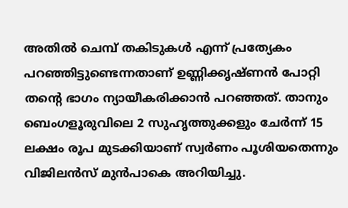അതിൽ ചെമ്പ് തകിടുകൾ എന്ന് പ്രത്യേകം പറഞ്ഞിട്ടുണ്ടെന്നതാണ് ഉണ്ണിക്കൃഷ്ണൻ പോറ്റി തന്റെ ഭാഗം ന്യായീകരിക്കാൻ പറഞ്ഞത്. താനും ബെംഗളൂരുവിലെ 2 സുഹൃത്തുക്കളും ചേർന്ന് 15 ലക്ഷം രൂപ മുടക്കിയാണ് സ്വർണം പൂശിയതെന്നും വിജിലൻസ് മുൻപാകെ അറിയിച്ചു.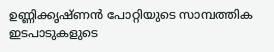ഉണ്ണിക്കൃഷ്ണൻ പോറ്റിയുടെ സാമ്പത്തിക ഇടപാടുകളുടെ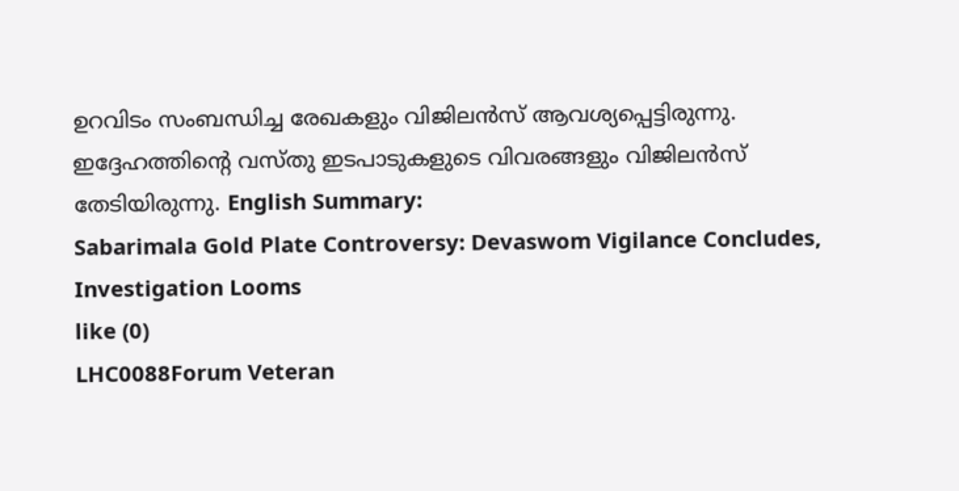ഉറവിടം സംബന്ധിച്ച രേഖകളും വിജിലൻസ് ആവശ്യപ്പെട്ടിരുന്നു. ഇദ്ദേഹത്തിന്റെ വസ്തു ഇടപാടുകളുടെ വിവരങ്ങളും വിജിലൻസ് തേടിയിരുന്നു. English Summary:
Sabarimala Gold Plate Controversy: Devaswom Vigilance Concludes, Investigation Looms
like (0)
LHC0088Forum Veteran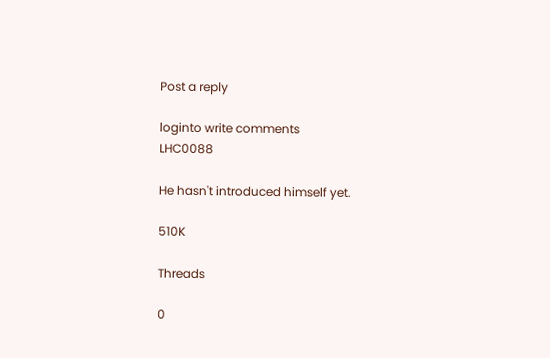Post a reply

loginto write comments
LHC0088

He hasn't introduced himself yet.

510K

Threads

0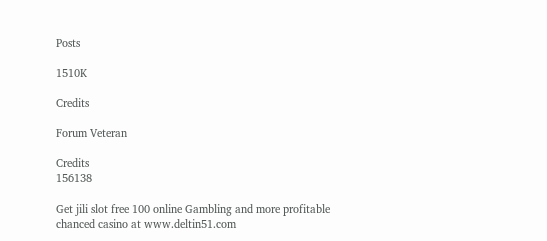Posts

1510K

Credits

Forum Veteran

Credits
156138

Get jili slot free 100 online Gambling and more profitable chanced casino at www.deltin51.com